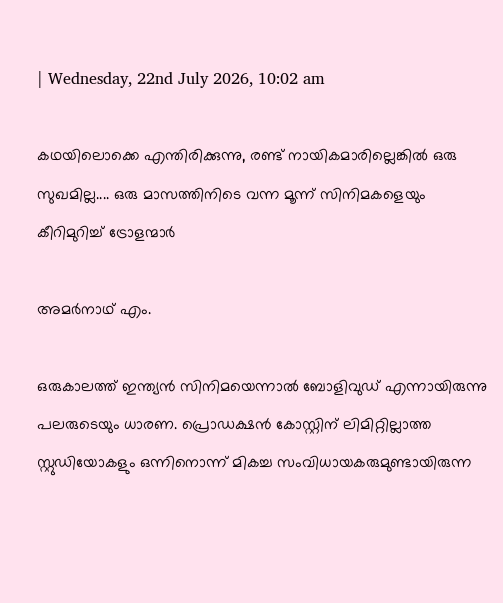| Wednesday, 22nd July 2026, 10:02 am

കഥയിലൊക്കെ എന്തിരിക്കുന്നു, രണ്ട് നായികമാരില്ലെങ്കില്‍ ഒരു സുഖമില്ല.... ഒരു മാസത്തിനിടെ വന്ന മൂന്ന് സിനിമകളെയും കീറിമുറിച്ച് ട്രോളന്മാര്‍

അമര്‍നാഥ് എം.

ഒരുകാലത്ത് ഇന്ത്യന്‍ സിനിമയെന്നാല്‍ ബോളിവുഡ് എന്നായിരുന്നു പലരുടെയും ധാരണ. പ്രൊഡക്ഷന്‍ കോസ്റ്റിന് ലിമിറ്റില്ലാത്ത സ്റ്റുഡിയോകളും ഒന്നിനൊന്ന് മികച്ച സംവിധായകരുമുണ്ടായിരുന്ന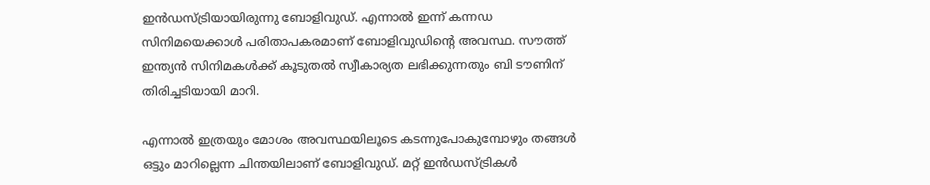ഇന്‍ഡസ്ട്രിയായിരുന്നു ബോളിവുഡ്. എന്നാല്‍ ഇന്ന് കന്നഡ സിനിമയെക്കാള്‍ പരിതാപകരമാണ് ബോളിവുഡിന്റെ അവസ്ഥ. സൗത്ത് ഇന്ത്യന്‍ സിനിമകള്‍ക്ക് കൂടുതല്‍ സ്വീകാര്യത ലഭിക്കുന്നതും ബി ടൗണിന് തിരിച്ചടിയായി മാറി.

എന്നാല്‍ ഇത്രയും മോശം അവസ്ഥയിലൂടെ കടന്നുപോകുമ്പോഴും തങ്ങള്‍ ഒട്ടും മാറില്ലെന്ന ചിന്തയിലാണ് ബോളിവുഡ്. മറ്റ് ഇന്‍ഡസ്ട്രികള്‍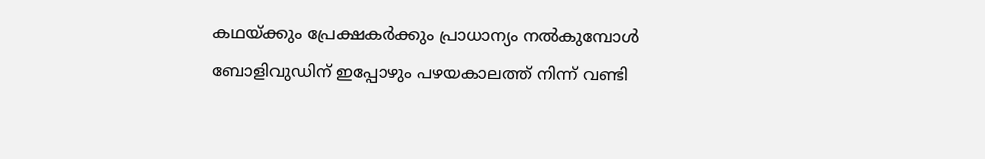കഥയ്ക്കും പ്രേക്ഷകര്‍ക്കും പ്രാധാന്യം നല്‍കുമ്പോള്‍ ബോളിവുഡിന് ഇപ്പോഴും പഴയകാലത്ത് നിന്ന് വണ്ടി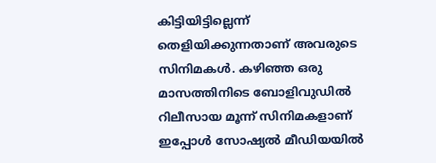കിട്ടിയിട്ടില്ലെന്ന് തെളിയിക്കുന്നതാണ് അവരുടെ സിനിമകള്‍. കഴിഞ്ഞ ഒരു മാസത്തിനിടെ ബോളിവുഡില്‍ റിലീസായ മൂന്ന് സിനിമകളാണ് ഇപ്പോള്‍ സോഷ്യല്‍ മീഡിയയില്‍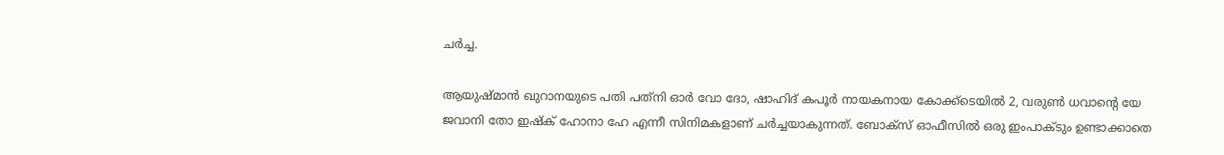ചര്‍ച്ച.

ആയുഷ്മാന്‍ ഖുറാനയുടെ പതി പത്‌നി ഓര്‍ വോ ദോ, ഷാഹിദ് കപൂര്‍ നായകനായ കോക്ക്‌ടെയില്‍ 2, വരുണ്‍ ധവാന്റെ യേ ജവാനി തോ ഇഷ്‌ക് ഹോനാ ഹേ എന്നീ സിനിമകളാണ് ചര്‍ച്ചയാകുന്നത്. ബോക്‌സ് ഓഫീസില്‍ ഒരു ഇംപാക്ടും ഉണ്ടാക്കാതെ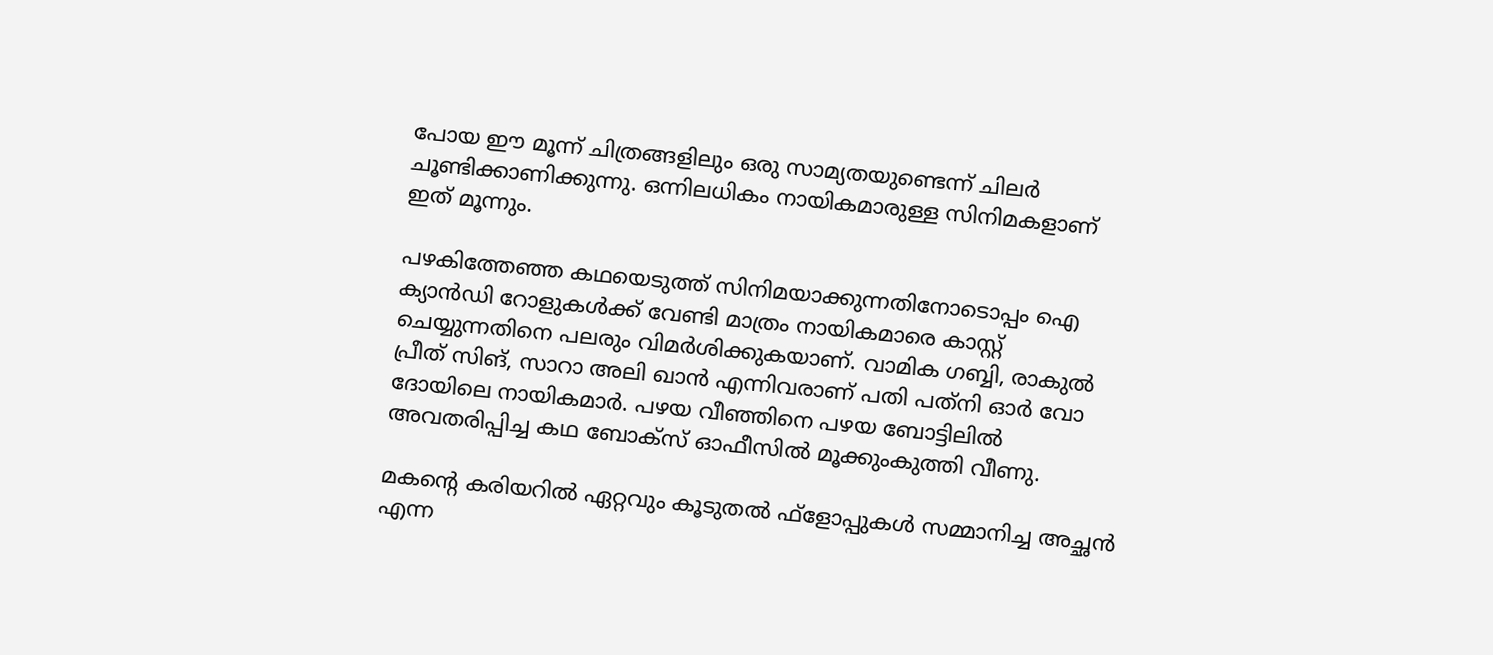പോയ ഈ മൂന്ന് ചിത്രങ്ങളിലും ഒരു സാമ്യതയുണ്ടെന്ന് ചിലര്‍ ചൂണ്ടിക്കാണിക്കുന്നു. ഒന്നിലധികം നായികമാരുള്ള സിനിമകളാണ് ഇത് മൂന്നും.

പഴകിത്തേഞ്ഞ കഥയെടുത്ത് സിനിമയാക്കുന്നതിനോടൊപ്പം ഐ ക്യാന്‍ഡി റോളുകള്‍ക്ക് വേണ്ടി മാത്രം നായികമാരെ കാസ്റ്റ് ചെയ്യുന്നതിനെ പലരും വിമര്‍ശിക്കുകയാണ്. വാമിക ഗബ്ബി, രാകുല്‍ പ്രീത് സിങ്, സാറാ അലി ഖാന്‍ എന്നിവരാണ് പതി പത്‌നി ഓര്‍ വോ ദോയിലെ നായികമാര്‍. പഴയ വീഞ്ഞിനെ പഴയ ബോട്ടിലില്‍ അവതരിപ്പിച്ച കഥ ബോക്‌സ് ഓഫീസില്‍ മൂക്കുംകുത്തി വീണു.

മകന്റെ കരിയറില്‍ ഏറ്റവും കൂടുതല്‍ ഫ്‌ളോപ്പുകള്‍ സമ്മാനിച്ച അച്ഛന്‍ എന്ന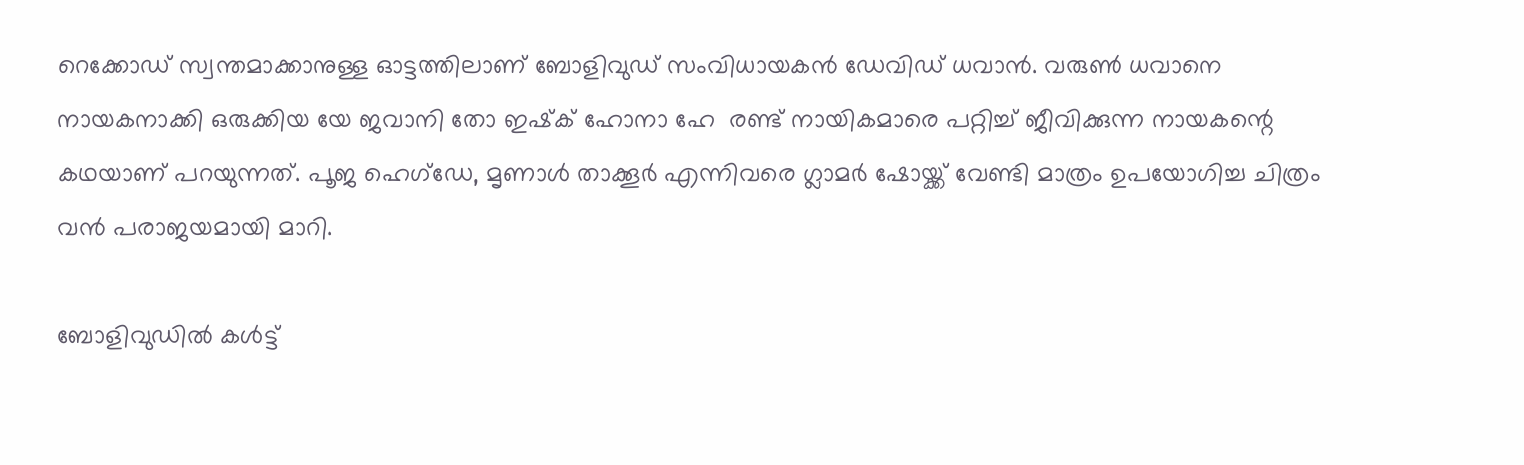റെക്കോഡ് സ്വന്തമാക്കാനുള്ള ഓട്ടത്തിലാണ് ബോളിവുഡ് സംവിധായകന്‍ ഡേവിഡ് ധവാന്‍. വരുണ്‍ ധവാനെ നായകനാക്കി ഒരുക്കിയ യേ ജവാനി തോ ഇഷ്‌ക് ഹോനാ ഹേ  രണ്ട് നായികമാരെ പറ്റിച്ച് ജീവിക്കുന്ന നായകന്റെ കഥയാണ് പറയുന്നത്. പൂജ ഹെഗ്‌ഡേ, മൃണാള്‍ താക്കൂര്‍ എന്നിവരെ ഗ്ലാമര്‍ ഷോയ്ക്ക് വേണ്ടി മാത്രം ഉപയോഗിച്ച ചിത്രം വന്‍ പരാജയമായി മാറി.

ബോളിവുഡില്‍ കള്‍ട്ട്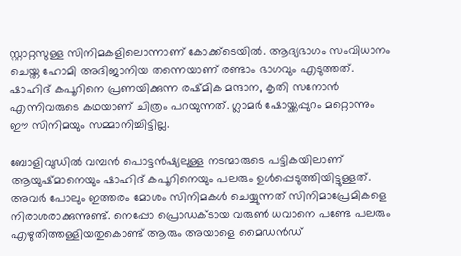സ്റ്റാറ്റസുള്ള സിനിമകളിലൊന്നാണ് കോക്ക്‌ടെയില്‍. ആദ്യഭാഗം സംവിധാനം ചെയ്ത ഹോമി അദിജാനിയ തന്നെയാണ് രണ്ടാം ഭാഗവും എടുത്തത്. ഷാഹിദ് കപൂറിനെ പ്രണയിക്കുന്ന രഷ്മിക മന്ദാന, കൃതി സനോന്‍ എന്നിവരുടെ കഥയാണ് ചിത്രം പറയുന്നത്. ഗ്ലാമര്‍ ഷോയ്ക്കപ്പുറം മറ്റൊന്നും ഈ സിനിമയും സമ്മാനിച്ചിട്ടില്ല.

ബോളിവുഡില്‍ വമ്പന്‍ പൊട്ടന്‍ഷ്യലുള്ള നടന്മാരുടെ പട്ടികയിലാണ് ആയുഷ്മാനെയും ഷാഹിദ് കപൂറിനെയും പലരും ഉള്‍പ്പെടുത്തിയിട്ടുള്ളത്. അവര്‍ പോലും ഇത്തരം മോശം സിനിമകള്‍ ചെയ്യുന്നത് സിനിമാപ്രേമികളെ നിരാശരാക്കുന്നുണ്ട്. നെപ്പോ പ്രൊഡക്ടായ വരുണ്‍ ധവാനെ പണ്ടേ പലരും എഴുതിത്തള്ളിയതുകൊണ്ട് ആരും അയാളെ മൈഡന്‍ഡ്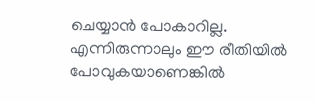ചെയ്യാന്‍ പോകാറില്ല. എന്നിരുന്നാലും ഈ രീതിയില്‍ പോവുകയാണെങ്കില്‍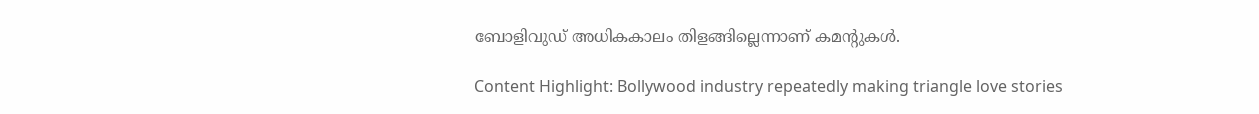ബോളിവുഡ് അധികകാലം തിളങ്ങില്ലെന്നാണ് കമന്റുകള്‍.

Content Highlight: Bollywood industry repeatedly making triangle love stories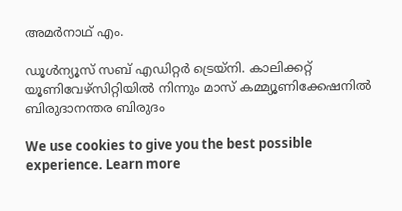അമര്‍നാഥ് എം.

ഡൂള്‍ന്യൂസ് സബ് എഡിറ്റര്‍ ട്രെയ്‌നി. കാലിക്കറ്റ് യൂണിവേഴ്‌സിറ്റിയില്‍ നിന്നും മാസ് കമ്മ്യൂണിക്കേഷനില്‍ ബിരുദാനന്തര ബിരുദം

We use cookies to give you the best possible experience. Learn more